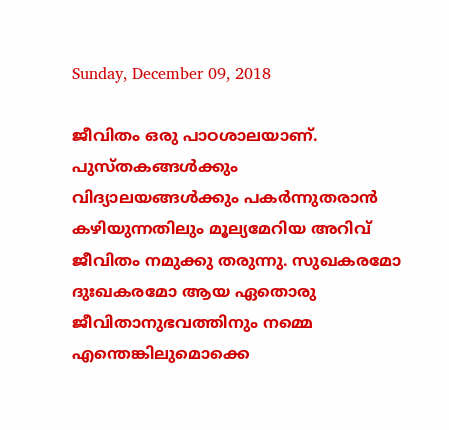Sunday, December 09, 2018

ജീവിതം ഒരു പാഠശാലയാണ്. പുസ്തകങ്ങള്‍ക്കും വിദ്യാലയങ്ങള്‍ക്കും പകര്‍ന്നുതരാന്‍ കഴിയുന്നതിലും മൂല്യമേറിയ അറിവ് ജീവിതം നമുക്കു തരുന്നു. സുഖകരമോ ദുഃഖകരമോ ആയ ഏതൊരു ജീവിതാനുഭവത്തിനും നമ്മെ എന്തെങ്കിലുമൊക്കെ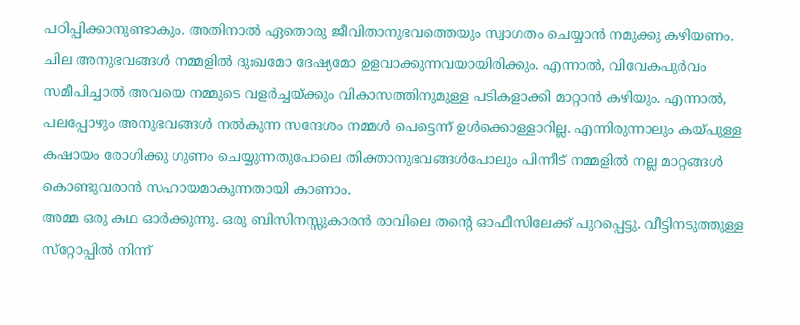പഠിപ്പിക്കാനുണ്ടാകും. അതിനാല്‍ ഏതൊരു ജീവിതാനുഭവത്തെയും സ്വാഗതം ചെയ്യാന്‍ നമുക്കു കഴിയണം.
ചില അനുഭവങ്ങള്‍ നമ്മളില്‍ ദുഃഖമോ ദേഷ്യമോ ഉളവാക്കുന്നവയായിരിക്കും. എന്നാല്‍, വിവേകപുര്‍വം സമീപിച്ചാല്‍ അവയെ നമ്മുടെ വളര്‍ച്ചയ്ക്കും വികാസത്തിനുമുള്ള പടികളാക്കി മാറ്റാന്‍ കഴിയും. എന്നാല്‍, പലപ്പോഴും അനുഭവങ്ങള്‍ നല്‍കുന്ന സന്ദേശം നമ്മള്‍ പെട്ടെന്ന് ഉള്‍ക്കൊള്ളാറില്ല. എന്നിരുന്നാലും കയ്പുള്ള കഷായം രോഗിക്കു ഗുണം ചെയ്യുന്നതുപോലെ തിക്താനുഭവങ്ങള്‍പോലും പിന്നീട് നമ്മളില്‍ നല്ല മാറ്റങ്ങള്‍ കൊണ്ടുവരാന്‍ സഹായമാകുന്നതായി കാണാം.
അമ്മ ഒരു കഥ ഓര്‍ക്കുന്നു. ഒരു ബിസിനസ്സുകാരന്‍ രാവിലെ തന്റെ ഓഫീസിലേക്ക് പുറപ്പെട്ടു. വീട്ടിനടുത്തുള്ള സ്‌റ്റോപ്പില്‍ നിന്ന്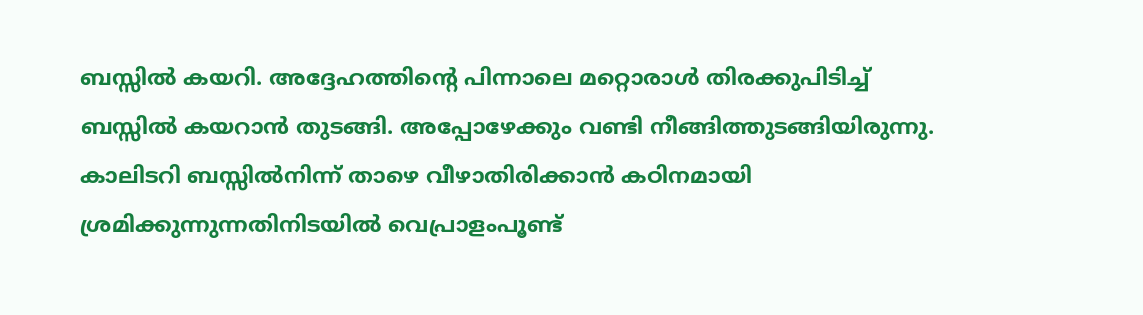ബസ്സില്‍ കയറി. അദ്ദേഹത്തിന്റെ പിന്നാലെ മറ്റൊരാള്‍ തിരക്കുപിടിച്ച് ബസ്സില്‍ കയറാന്‍ തുടങ്ങി. അപ്പോഴേക്കും വണ്ടി നീങ്ങിത്തുടങ്ങിയിരുന്നു. കാലിടറി ബസ്സില്‍നിന്ന് താഴെ വീഴാതിരിക്കാന്‍ കഠിനമായി ശ്രമിക്കുന്നുന്നതിനിടയില്‍ വെപ്രാളംപൂണ്ട്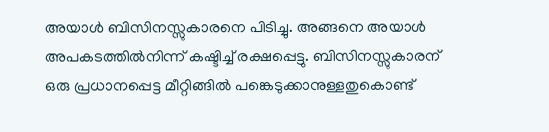അയാള്‍ ബിസിനസ്സുകാരനെ പിടിച്ചു. അങ്ങനെ അയാള്‍ അപകടത്തില്‍നിന്ന് കഷ്ടിച്ച് രക്ഷപ്പെട്ടു. ബിസിനസ്സുകാരന് ഒരു പ്രധാനപ്പെട്ട മീറ്റിങ്ങില്‍ പങ്കെടുക്കാനുള്ളതുകൊണ്ട്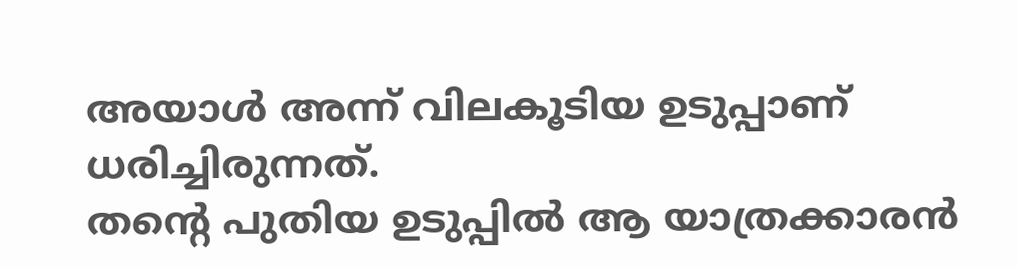അയാള്‍ അന്ന് വിലകൂടിയ ഉടുപ്പാണ് ധരിച്ചിരുന്നത്.
തന്റെ പുതിയ ഉടുപ്പില്‍ ആ യാത്രക്കാരന്‍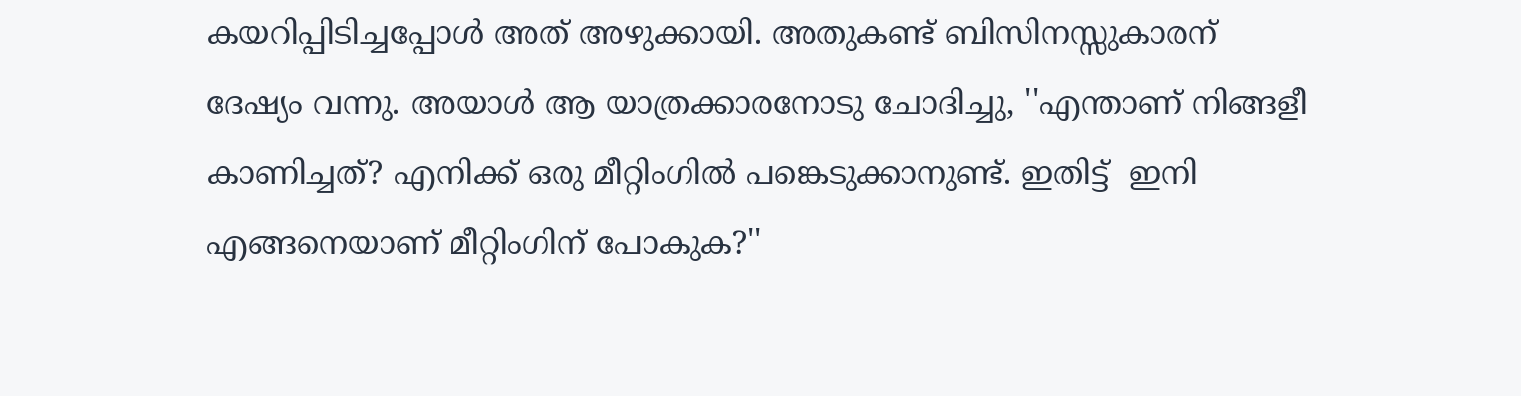കയറിപ്പിടിച്ചപ്പോള്‍ അത് അഴുക്കായി. അതുകണ്ട് ബിസിനസ്സുകാരന് ദേഷ്യം വന്നു. അയാള്‍ ആ യാത്രക്കാരനോടു ചോദിച്ചു, ''എന്താണ് നിങ്ങളീ കാണിച്ചത്? എനിക്ക് ഒരു മീറ്റിംഗില്‍ പങ്കെടുക്കാനുണ്ട്. ഇതിട്ട്  ഇനി എങ്ങനെയാണ് മീറ്റിംഗിന് പോകുക?''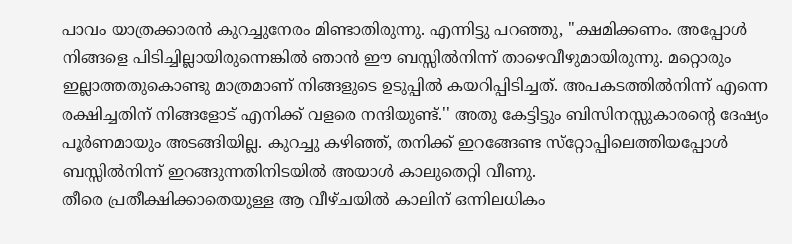പാവം യാത്രക്കാരന്‍ കുറച്ചുനേരം മിണ്ടാതിരുന്നു. എന്നിട്ടു പറഞ്ഞു, ''ക്ഷമിക്കണം. അപ്പോള്‍ നിങ്ങളെ പിടിച്ചില്ലായിരുന്നെങ്കില്‍ ഞാന്‍ ഈ ബസ്സില്‍നിന്ന് താഴെവീഴുമായിരുന്നു. മറ്റൊരും ഇല്ലാത്തതുകൊണ്ടു മാത്രമാണ് നിങ്ങളുടെ ഉടുപ്പില്‍ കയറിപ്പിടിച്ചത്. അപകടത്തില്‍നിന്ന് എന്നെ രക്ഷിച്ചതിന് നിങ്ങളോട് എനിക്ക് വളരെ നന്ദിയുണ്ട്.'' അതു കേട്ടിട്ടും ബിസിനസ്സുകാരന്റെ ദേഷ്യം പൂര്‍ണമായും അടങ്ങിയില്ല. കുറച്ചു കഴിഞ്ഞ്, തനിക്ക് ഇറങ്ങേണ്ട സ്‌റ്റോപ്പിലെത്തിയപ്പോള്‍ ബസ്സില്‍നിന്ന് ഇറങ്ങുന്നതിനിടയില്‍ അയാള്‍ കാലുതെറ്റി വീണു.
തീരെ പ്രതീക്ഷിക്കാതെയുള്ള ആ വീഴ്ചയില്‍ കാലിന് ഒന്നിലധികം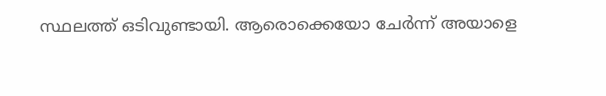സ്ഥലത്ത് ഒടിവുണ്ടായി. ആരൊക്കെയോ ചേര്‍ന്ന് അയാളെ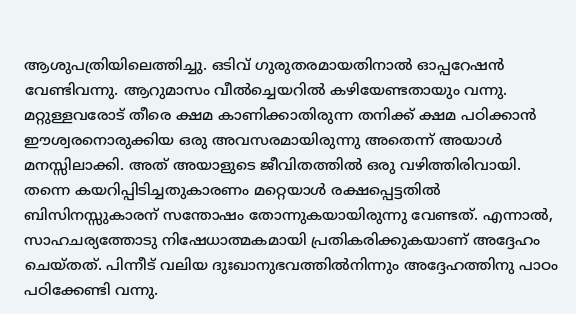ആശുപത്രിയിലെത്തിച്ചു. ഒടിവ് ഗുരുതരമായതിനാല്‍ ഓപ്പറേഷന്‍ വേണ്ടിവന്നു. ആറുമാസം വീല്‍ച്ചെയറില്‍ കഴിയേണ്ടതായും വന്നു. മറ്റുള്ളവരോട് തീരെ ക്ഷമ കാണിക്കാതിരുന്ന തനിക്ക് ക്ഷമ പഠിക്കാന്‍ ഈശ്വരനൊരുക്കിയ ഒരു അവസരമായിരുന്നു അതെന്ന് അയാള്‍ മനസ്സിലാക്കി. അത് അയാളുടെ ജീവിതത്തില്‍ ഒരു വഴിത്തിരിവായി.
തന്നെ കയറിപ്പിടിച്ചതുകാരണം മറ്റെയാള്‍ രക്ഷപ്പെട്ടതില്‍ ബിസിനസ്സുകാരന് സന്തോഷം തോന്നുകയായിരുന്നു വേണ്ടത്. എന്നാല്‍, സാഹചര്യത്തോടു നിഷേധാത്മകമായി പ്രതികരിക്കുകയാണ് അദ്ദേഹം ചെയ്തത്. പിന്നീട് വലിയ ദുഃഖാനുഭവത്തില്‍നിന്നും അദ്ദേഹത്തിനു പാഠം പഠിക്കേണ്ടി വന്നു.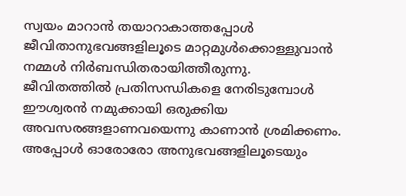സ്വയം മാറാന്‍ തയാറാകാത്തപ്പോള്‍ ജീവിതാനുഭവങ്ങളിലൂടെ മാറ്റമുള്‍ക്കൊള്ളുവാന്‍ നമ്മള്‍ നിര്‍ബന്ധിതരായിത്തീരുന്നു.
ജീവിതത്തില്‍ പ്രതിസന്ധികളെ നേരിടുമ്പോള്‍ ഈശ്വരന്‍ നമുക്കായി ഒരുക്കിയ അവസരങ്ങളാണവയെന്നു കാണാന്‍ ശ്രമിക്കണം. അപ്പോള്‍ ഓരോരോ അനുഭവങ്ങളിലൂടെയും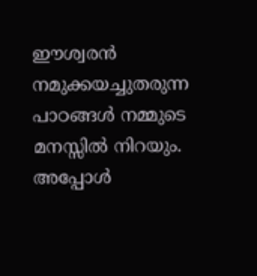ഈശ്വരന്‍ നമുക്കയച്ചുതരുന്ന പാഠങ്ങള്‍ നമ്മുടെ മനസ്സില്‍ നിറയും. അപ്പോള്‍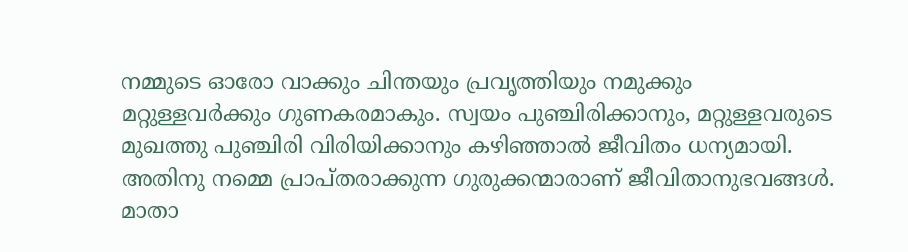നമ്മുടെ ഓരോ വാക്കും ചിന്തയും പ്രവൃത്തിയും നമുക്കും മറ്റുള്ളവര്‍ക്കും ഗുണകരമാകും. സ്വയം പുഞ്ചിരിക്കാനും, മറ്റുള്ളവരുടെ മുഖത്തു പുഞ്ചിരി വിരിയിക്കാനും കഴിഞ്ഞാല്‍ ജീവിതം ധന്യമായി. അതിനു നമ്മെ പ്രാപ്തരാക്കുന്ന ഗുരുക്കന്മാരാണ് ജീവിതാനുഭവങ്ങള്‍.
മാതാ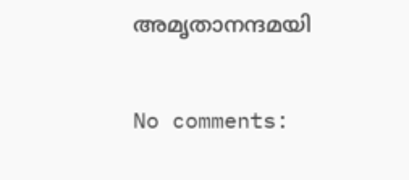അമൃതാനന്ദമയി

No comments: